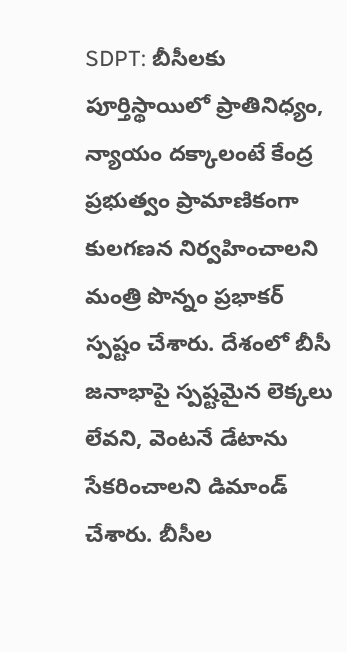SDPT: బీసీలకు పూర్తిస్థాయిలో ప్రాతినిధ్యం, న్యాయం దక్కాలంటే కేంద్ర ప్రభుత్వం ప్రామాణికంగా కులగణన నిర్వహించాలని మంత్రి పొన్నం ప్రభాకర్ స్పష్టం చేశారు. దేశంలో బీసీ జనాభాపై స్పష్టమైన లెక్కలు లేవని, వెంటనే డేటాను సేకరించాలని డిమాండ్ చేశారు. బీసీల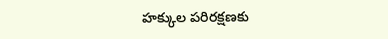హక్కుల పరిరక్షణకు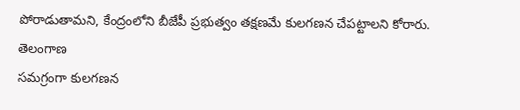పోరాడుతామని, కేంద్రంలోని బీజేపీ ప్రభుత్వం తక్షణమే కులగణన చేపట్టాలని కోరారు.
తెలంగాణ
సమగ్రంగా కులగణన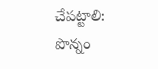చేపట్టాలి: పొన్నం